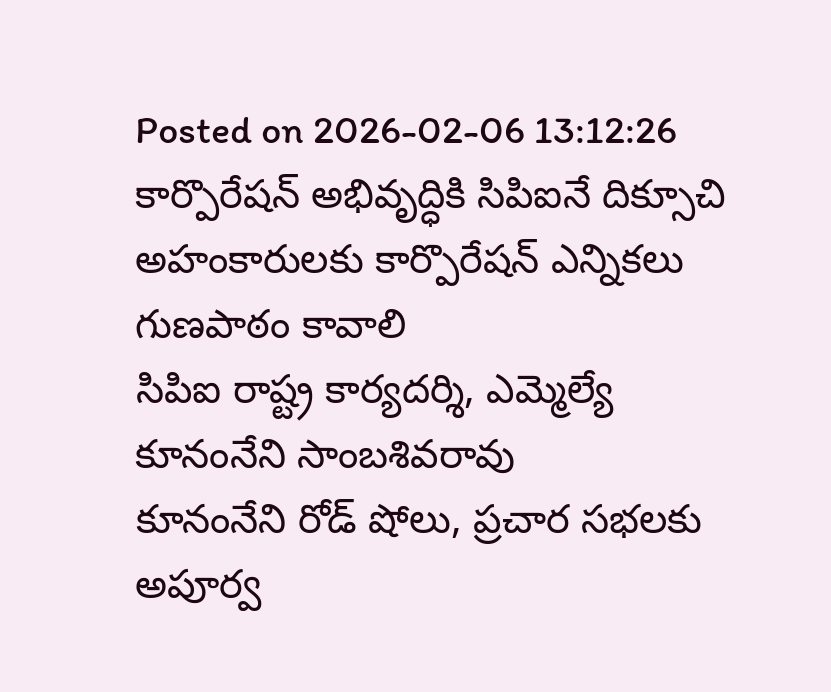Posted on 2026-02-06 13:12:26
కార్పొరేషన్ అభివృద్ధికి సిపిఐనే దిక్సూచి
అహంకారులకు కార్పొరేషన్ ఎన్నికలు గుణపాఠం కావాలి
సిపిఐ రాష్ట్ర కార్యదర్శి, ఎమ్మెల్యే కూనంనేని సాంబశివరావు
కూనంనేని రోడ్ షోలు, ప్రచార సభలకు అపూర్వ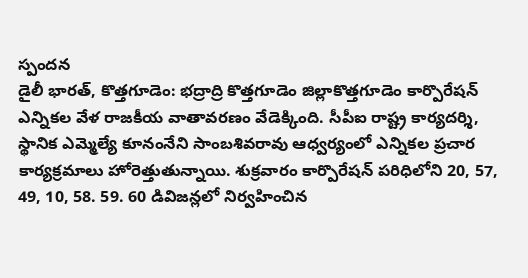స్పందన
డైలీ భారత్, కొత్తగూడెం: భద్రాద్రి కొత్తగూడెం జిల్లాకొత్తగూడెం కార్పొరేషన్ ఎన్నికల వేళ రాజకీయ వాతావరణం వేడెక్కింది. సీపీఐ రాష్ట్ర కార్యదర్శి, స్థానిక ఎమ్మెల్యే కూనంనేని సాంబశివరావు ఆధ్వర్యంలో ఎన్నికల ప్రచార కార్యక్రమాలు హోరెత్తుతున్నాయి. శుక్రవారం కార్పొరేషన్ పరిధిలోని 20, 57, 49, 10, 58. 59. 60 డివిజన్లలో నిర్వహించిన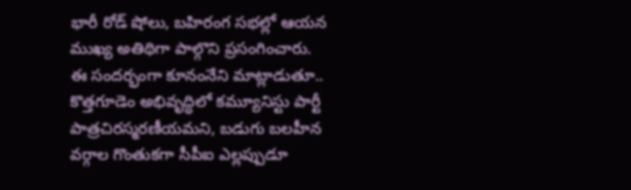భారీ రోడ్ షోలు, బహిరంగ సభల్లో ఆయన ముఖ్య అతిథిగా పాల్గొని ప్రసంగించారు. ఈ సందర్భంగా కూనంనేని మాట్లాడుతూ.. కొత్తగూడెం అభివృద్ధిలో కమ్యూనిస్టు పార్టీ పాత్రచిరస్మరణీయమని, బడుగు బలహీన వర్గాల గొంతుకగా సీపీఐ ఎల్లప్పుడూ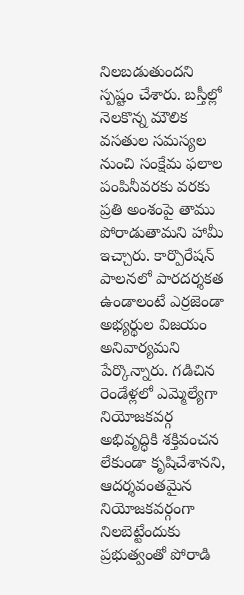నిలబడుతుందని స్పష్టం చేశారు. బస్తీల్లో నెలకొన్న మౌలిక వసతుల సమస్యల నుంచి సంక్షేమ ఫలాల పంపినీవరకు వరకు ప్రతి అంశంపై తాము పోరాడుతామని హామీ ఇచ్చారు. కార్పొరేషన్ పాలనలో పారదర్శకత ఉండాలంటే ఎర్రజెండా అభ్యర్థుల విజయం అనివార్యమని పేర్కొన్నారు. గడిచిన రెండేళ్లలో ఎమ్మెల్యేగా నియోజకవర్గ అభివృద్ధికి శక్తివంచన లేకుండా కృషిచేశానని, ఆదర్శవంతమైన నియోజకవర్గంగా నిలబెట్టేందుకు ప్రభుత్వంతో పోరాడి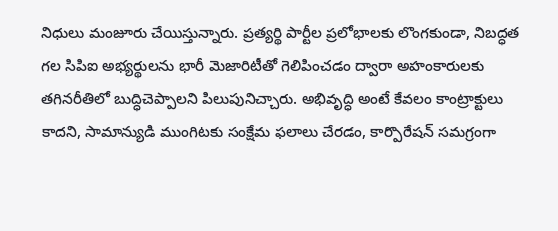నిధులు మంజూరు చేయిస్తున్నారు. ప్రత్యర్థి పార్టీల ప్రలోభాలకు లొంగకుండా, నిబద్ధత గల సిపిఐ అభ్యర్థులను భారీ మెజారిటీతో గెలిపించడం ద్వారా అహంకారులకు తగినరీతిలో బుద్ధిచెప్పాలని పిలుపునిచ్చారు. అభివృద్ధి అంటే కేవలం కాంట్రాక్టులు కాదని, సామాన్యుడి ముంగిటకు సంక్షేమ ఫలాలు చేరడం, కార్పొరేషన్ సమగ్రంగా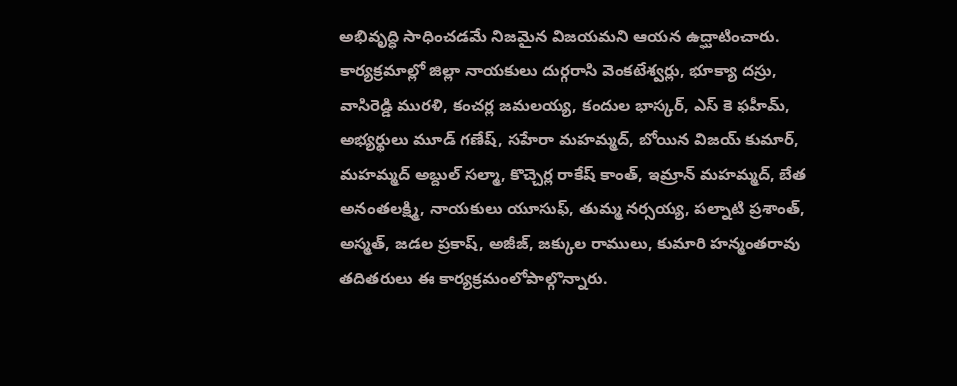అభివృద్ధి సాధించడమే నిజమైన విజయమని ఆయన ఉద్ఘాటించారు. కార్యక్రమాల్లో జిల్లా నాయకులు దుర్గరాసి వెంకటేశ్వర్లు, భూక్యా దస్రు, వాసిరెడ్డి మురళి, కంచర్ల జమలయ్య, కందుల భాస్కర్, ఎస్ కె ఫహీమ్, అభ్యర్థులు మూడ్ గణేష్, సహేరా మహమ్మద్, బోయిన విజయ్ కుమార్, మహమ్మద్ అబ్దుల్ సల్మా, కొచ్చెర్ల రాకేష్ కాంత్, ఇమ్రాన్ మహమ్మద్, బేత అనంతలక్ష్మి, నాయకులు యూసుఫ్, తుమ్మ నర్సయ్య, పల్నాటి ప్రశాంత్, అస్మత్, జడల ప్రకాష్, అజీజ్, జక్కుల రాములు, కుమారి హన్మంతరావు తదితరులు ఈ కార్యక్రమంలోపాల్గొన్నారు.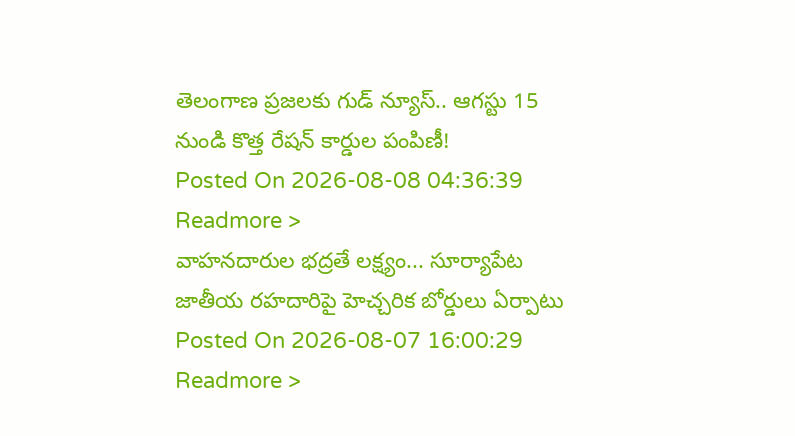తెలంగాణ ప్రజలకు గుడ్ న్యూస్.. ఆగస్టు 15 నుండి కొత్త రేషన్ కార్డుల పంపిణీ!
Posted On 2026-08-08 04:36:39
Readmore >
వాహనదారుల భద్రతే లక్ష్యం... సూర్యాపేట జాతీయ రహదారిపై హెచ్చరిక బోర్డులు ఏర్పాటు
Posted On 2026-08-07 16:00:29
Readmore >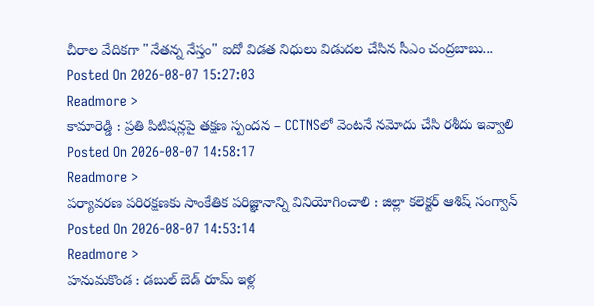చీరాల వేదికగా "నేతన్న నేస్తం" ఐదో విడత నిధులు విడుదల చేసిన సీఎం చంద్రబాబు...
Posted On 2026-08-07 15:27:03
Readmore >
కామారెడ్డి : ప్రతి పిటిషన్లపై తక్షణ స్పందన – CCTNSలో వెంటనే నమోదు చేసి రశీదు ఇవ్వాలి
Posted On 2026-08-07 14:58:17
Readmore >
పర్యావరణ పరిరక్షణకు సాంకేతిక పరిజ్ఞానాన్ని వినియోగించాలి : జిల్లా కలెక్టర్ ఆశిష్ సంగ్వాన్
Posted On 2026-08-07 14:53:14
Readmore >
హనుమకొండ : డబుల్ బెడ్ రూమ్ ఇళ్ల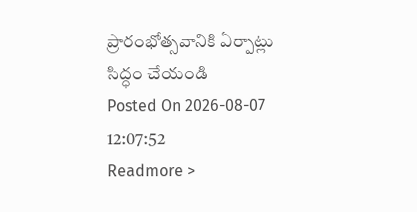ప్రారంభోత్సవానికి ఏర్పాట్లు సిద్ధం చేయండి
Posted On 2026-08-07 12:07:52
Readmore >